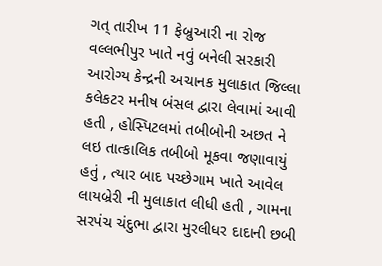ગત્ તારીખ 11 ફેબ્રુઆરી ના રોજ વલ્લભીપુર ખાતે નવું બનેલી સરકારી આરોગ્ય કેન્દ્રની અચાનક મુલાકાત જિલ્લા કલેકટર મનીષ બંસલ દ્વારા લેવામાં આવી હતી , હોસ્પિટલમાં તબીબોની અછત ને લઇ તાત્કાલિક તબીબો મૂકવા જણાવાયું હતું , ત્યાર બાદ પચ્છેગામ ખાતે આવેલ લાયબ્રેરી ની મુલાકાત લીધી હતી , ગામના સરપંચ ચંદુભા દ્વારા મુરલીધર દાદાની છબી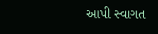આપી સ્વાગત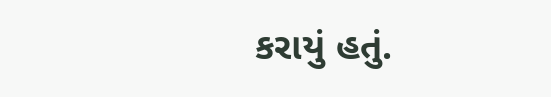કરાયું હતું.